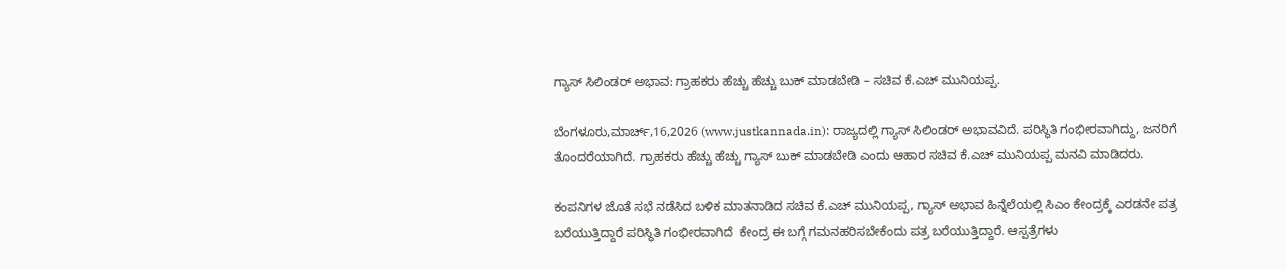ಗ್ಯಾಸ್ ಸಿಲಿಂಡರ್ ಅಭಾವ: ಗ್ರಾಹಕರು ಹೆಚ್ಚು ಹೆಚ್ಚು ಬುಕ್ ಮಾಡಬೇಡಿ – ಸಚಿವ ಕೆ.ಎಚ್ ಮುನಿಯಪ್ಪ.

ಬೆಂಗಳೂರು,ಮಾರ್ಚ್,16,2026 (www.justkannada.in): ರಾಜ್ಯದಲ್ಲಿ ಗ್ಯಾಸ್ ಸಿಲಿಂಡರ್ ಅಭಾವವಿದೆ. ಪರಿಸ್ಥಿತಿ ಗಂಭೀರವಾಗಿದ್ದು, ಜನರಿಗೆ ತೊಂದರೆಯಾಗಿದೆ. ಗ್ರಾಹಕರು ಹೆಚ್ಚು ಹೆಚ್ಚು ಗ್ಯಾಸ್ ಬುಕ್ ಮಾಡಬೇಡಿ ಎಂದು ಆಹಾರ ಸಚಿವ ಕೆ.ಎಚ್ ಮುನಿಯಪ್ಪ ಮನವಿ ಮಾಡಿದರು.

ಕಂಪನಿಗಳ ಜೊತೆ ಸಭೆ ನಡೆಸಿದ ಬಳಿಕ ಮಾತನಾಡಿದ ಸಚಿವ ಕೆ.ಎಚ್ ಮುನಿಯಪ್ಪ, ಗ್ಯಾಸ್ ಅಭಾವ ಹಿನ್ನೆಲೆಯಲ್ಲಿ ಸಿಎಂ ಕೇಂದ್ರಕ್ಕೆ ಎರಡನೇ ಪತ್ರ ಬರೆಯುತ್ತಿದ್ದಾರೆ ಪರಿಸ್ಥಿತಿ ಗಂಭೀರವಾಗಿದೆ  ಕೇಂದ್ರ ಈ ಬಗ್ಗೆ ಗಮನಹರಿಸಬೇಕೆಂದು ಪತ್ರ ಬರೆಯುತ್ತಿದ್ದಾರೆ. ಆಸ್ಪತ್ರೆಗಳು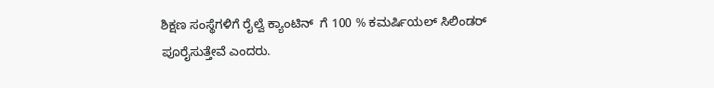ಶಿಕ್ಷಣ ಸಂಸ್ಥೆಗಳಿಗೆ ರೈಲ್ವೆ ಕ್ಯಾಂಟಿನ್  ಗೆ 100 % ಕಮರ್ಷಿಯಲ್ ಸಿಲಿಂಡರ್ ಪೂರೈಸುತ್ತೇವೆ ಎಂದರು.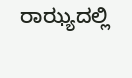ರಾಝ್ಯದಲ್ಲಿ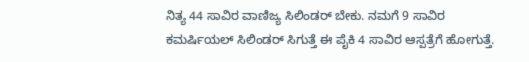ನಿತ್ಯ 44 ಸಾವಿರ ವಾಣಿಜ್ಯ ಸಿಲಿಂಡರ್ ಬೇಕು. ನಮಗೆ 9 ಸಾವಿರ ಕಮರ್ಷಿಯಲ್ ಸಿಲಿಂಡರ್ ಸಿಗುತ್ತೆ ಈ ಪೈಕಿ 4 ಸಾವಿರ ಆಸ್ಪತ್ರೆಗೆ ಹೋಗುತ್ತೆ.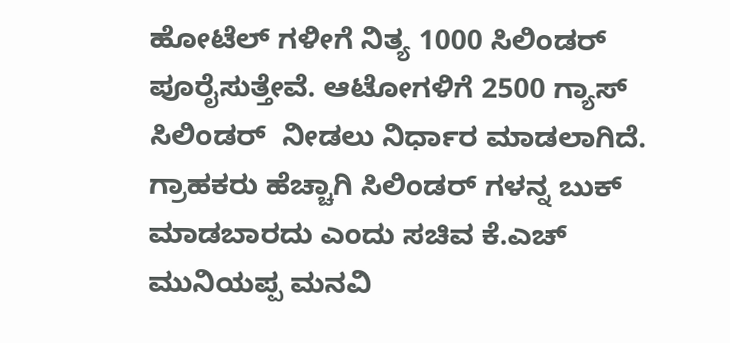ಹೋಟೆಲ್ ಗಳೀಗೆ ನಿತ್ಯ 1000 ಸಿಲಿಂಡರ್ ಪೂರೈಸುತ್ತೇವೆ. ಆಟೋಗಳಿಗೆ 2500 ಗ್ಯಾಸ್ ಸಿಲಿಂಡರ್  ನೀಡಲು ನಿರ್ಧಾರ ಮಾಡಲಾಗಿದೆ.   ಗ್ರಾಹಕರು ಹೆಚ್ಚಾಗಿ ಸಿಲಿಂಡರ್ ಗಳನ್ನ ಬುಕ್ ಮಾಡಬಾರದು ಎಂದು ಸಚಿವ ಕೆ.ಎಚ್ ಮುನಿಯಪ್ಪ ಮನವಿ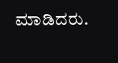ಮಾಡಿದರು.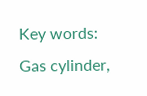Key words: Gas cylinder,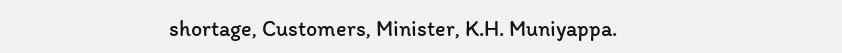shortage, Customers, Minister, K.H. Muniyappa.